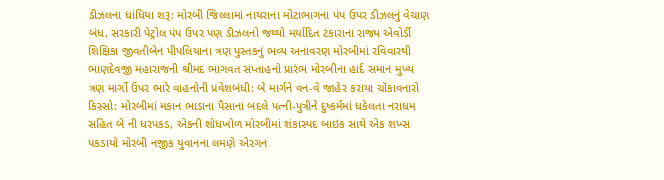ડીઝલના ધાંધિયા શરૂ: મોરબી જિલ્લામાં નાયરાના મોટાભાગના પંપ ઉપર ડીઝલનું વેચાણ બંધ, સરકારી પેટ્રોલ પંપ ઉપર પણ ડીઝલનો જથ્થો મર્યાદિત ટંકારાના રાજ્ય એવોર્ડી શિક્ષિકા જીવતીબેન પીપલિયાના ત્રણ પુસ્તકનું ભવ્ય અનાવરણ મોરબીમાં રવિવારથી ભાણદેવજી મહારાજની શ્રીમદ ભાગવત સપ્તાહનો પ્રારંભ મોરબીના હાર્દ સમાન મુખ્ય ત્રણ માર્ગો ઉપર ભારે વાહનોની પ્રવેશબંધી: બે માર્ગને વન-વે જાહેર કરાયા ચોંકાવનારો કિસ્સો: મોરબીમાં મકાન ભાડાના પૈસાના બદલે પત્ની-પુત્રીને દુષ્કર્મમાં ધકેલતા નરાધમ સહિત બે ની ધરપકડ, એકની શોધખોળ મોરબીમાં શંકાસ્પદ બાઇક સાથે એક શખ્સ પકડાયો મોરબી નજીક યુવાનના લમણે એરગન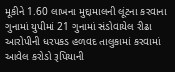મૂકીને 1.60 લાખના મુદ્દામાલની લૂંટના કરવાના ગુનામાં યુપીમાં 21 ગુનામાં સંડોવાયેલ રીઢા આરોપીની ધરપકડ હળવદ તાલુકામાં કરવામાં આવેલ કરોડો રૂપિયાની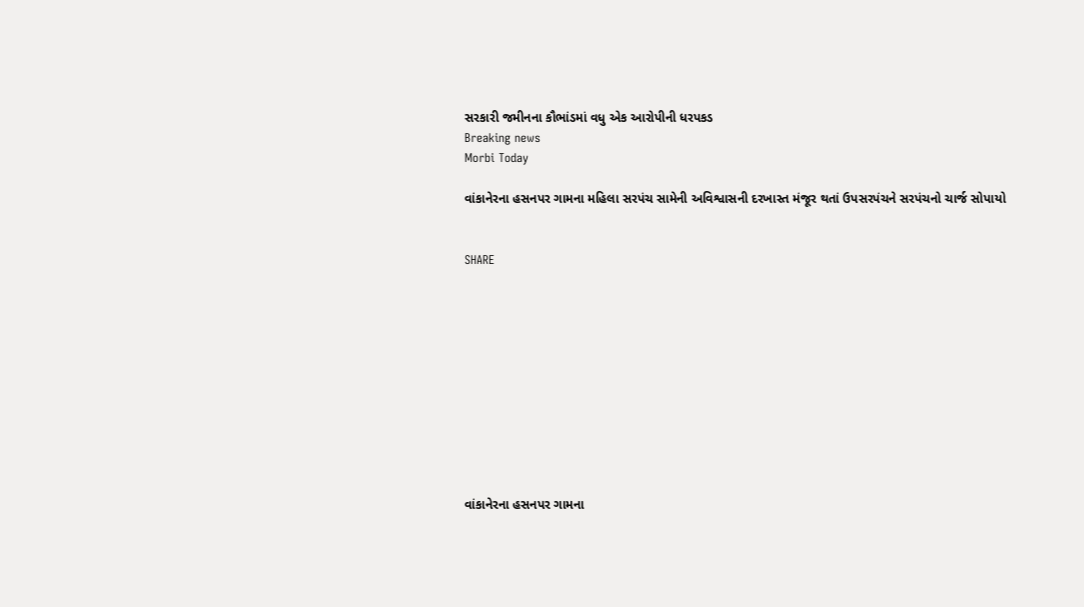સરકારી જમીનના કૌભાંડમાં વધુ એક આરોપીની ધરપકડ
Breaking news
Morbi Today

વાંકાનેરના હસનપર ગામના મહિલા સરપંચ સામેની અવિશ્વાસની દરખાસ્ત મંજૂર થતાં ઉપસરપંચને સરપંચનો ચાર્જ સોપાયો


SHARE











વાંકાનેરના હસનપર ગામના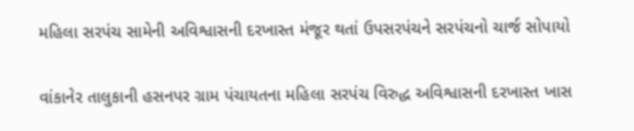મહિલા સરપંચ સામેની અવિશ્વાસની દરખાસ્ત મંજૂર થતાં ઉપસરપંચને સરપંચનો ચાર્જ સોપાયો

વાંકાનેર તાલુકાની હસનપર ગ્રામ પંચાયતના મહિલા સરપંચ વિરુદ્ધ અવિશ્વાસની દરખાસ્ત ખાસ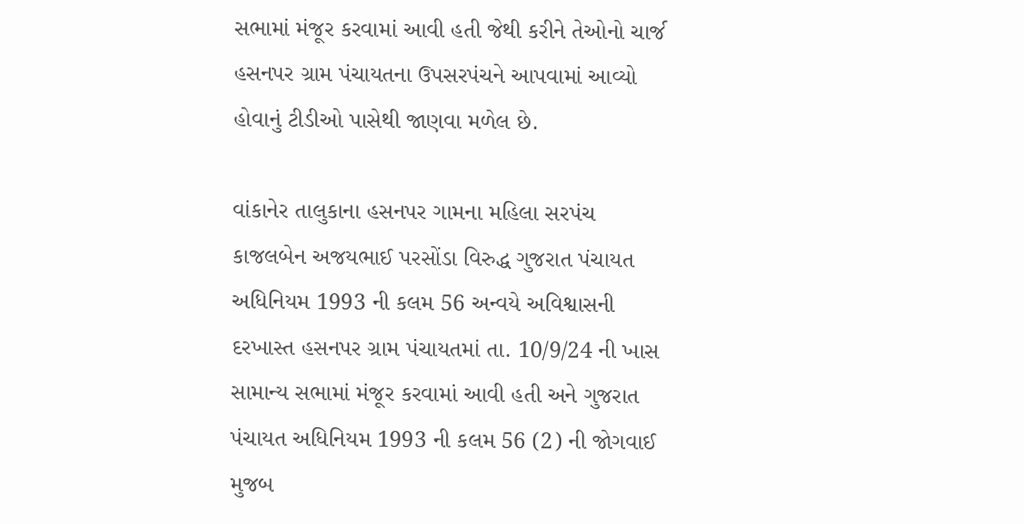સભામાં મંજૂર કરવામાં આવી હતી જેથી કરીને તેઓનો ચાર્જ હસનપર ગ્રામ પંચાયતના ઉપસરપંચને આપવામાં આવ્યો હોવાનું ટીડીઓ પાસેથી જાણવા મળેલ છે.

વાંકાનેર તાલુકાના હસનપર ગામના મહિલા સરપંચ કાજલબેન અજયભાઈ પરસોંડા વિરુદ્ધ ગુજરાત પંચાયત અધિનિયમ 1993 ની કલમ 56 અન્વયે અવિશ્વાસની દરખાસ્ત હસનપર ગ્રામ પંચાયતમાં તા. 10/9/24 ની ખાસ સામાન્ય સભામાં મંજૂર કરવામાં આવી હતી અને ગુજરાત પંચાયત અધિનિયમ 1993 ની કલમ 56 (2) ની જોગવાઈ મુજબ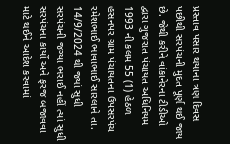પ્રસ્તાવ પસાર થયાના ત્રણ દિવસ પછીથી સરપંચની મુદત પૂર્ણ થઈ જાય છે. જેથી કરીને વાંકાનેરના ટીડીઓ દ્વારા ગુજરાત પંચાયત અધિનિયમ 1993 ની કલમ 55 (1) હેઠળ હસનપર ગ્રામ પંચાયતના ઉપસરપંચ રમેશભાઈ ભાવાભાઈ સારલાને તા. 14/9/2024 થી જ્યાં સુધી સરપંચની જગ્યા ભરાઈ નહીં ત્યાં સુધી સરપંચના કાર્યો અને ફરજ બજાવવા માટે થઈને આદેશ કરવામાં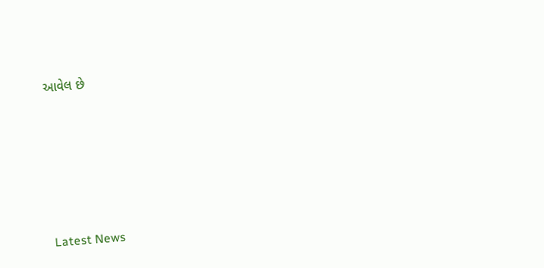આવેલ છે






Latest News